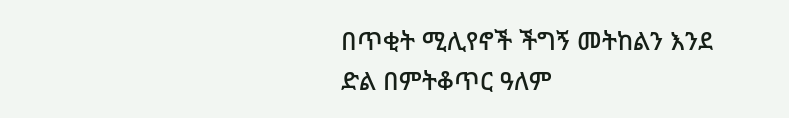በጥቂት ሚሊየኖች ችግኝ መትከልን እንደ ድል በምትቆጥር ዓለም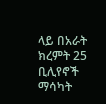ላይ በአራት ክረምት 25 ቢሊየኖች ማሳካት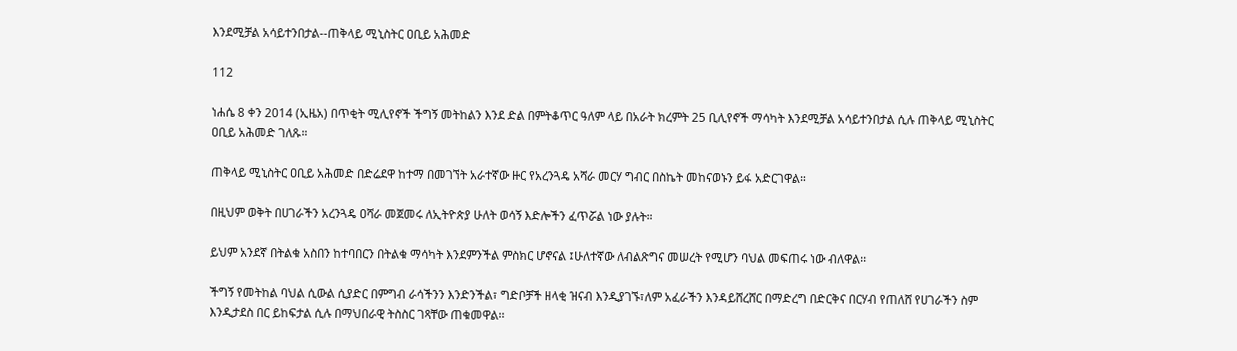እንደሚቻል አሳይተንበታል--ጠቅላይ ሚኒስትር ዐቢይ አሕመድ

112

ነሐሴ 8 ቀን 2014 (ኢዜአ) በጥቂት ሚሊየኖች ችግኝ መትከልን እንደ ድል በምትቆጥር ዓለም ላይ በአራት ክረምት 25 ቢሊየኖች ማሳካት እንደሚቻል አሳይተንበታል ሲሉ ጠቅላይ ሚኒስትር ዐቢይ አሕመድ ገለጹ።

ጠቅላይ ሚኒስትር ዐቢይ አሕመድ በድሬደዋ ከተማ በመገኘት አራተኛው ዙር የአረንጓዴ አሻራ መርሃ ግብር በስኬት መከናወኑን ይፋ አድርገዋል።

በዚህም ወቅት በሀገራችን አረንጓዴ ዐሻራ መጀመሩ ለኢትዮጵያ ሁለት ወሳኝ እድሎችን ፈጥሯል ነው ያሉት።

ይህም አንደኛ በትልቁ አስበን ከተባበርን በትልቁ ማሳካት እንደምንችል ምስክር ሆኖናል ፤ሁለተኛው ለብልጽግና መሠረት የሚሆን ባህል መፍጠሩ ነው ብለዋል፡፡

ችግኝ የመትከል ባህል ሲውል ሲያድር በምግብ ራሳችንን እንድንችል፣ ግድቦቻች ዘላቂ ዝናብ እንዲያገኙ፣ለም አፈራችን እንዳይሸረሸር በማድረግ በድርቅና በርሃብ የጠለሸ የሀገራችን ስም እንዲታደስ በር ይከፍታል ሲሉ በማህበራዊ ትስስር ገጻቸው ጠቁመዋል፡፡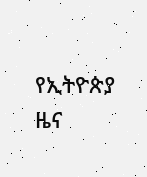የኢትዮጵያ ዜና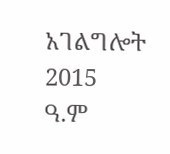አገልግሎት
2015
ዓ.ም